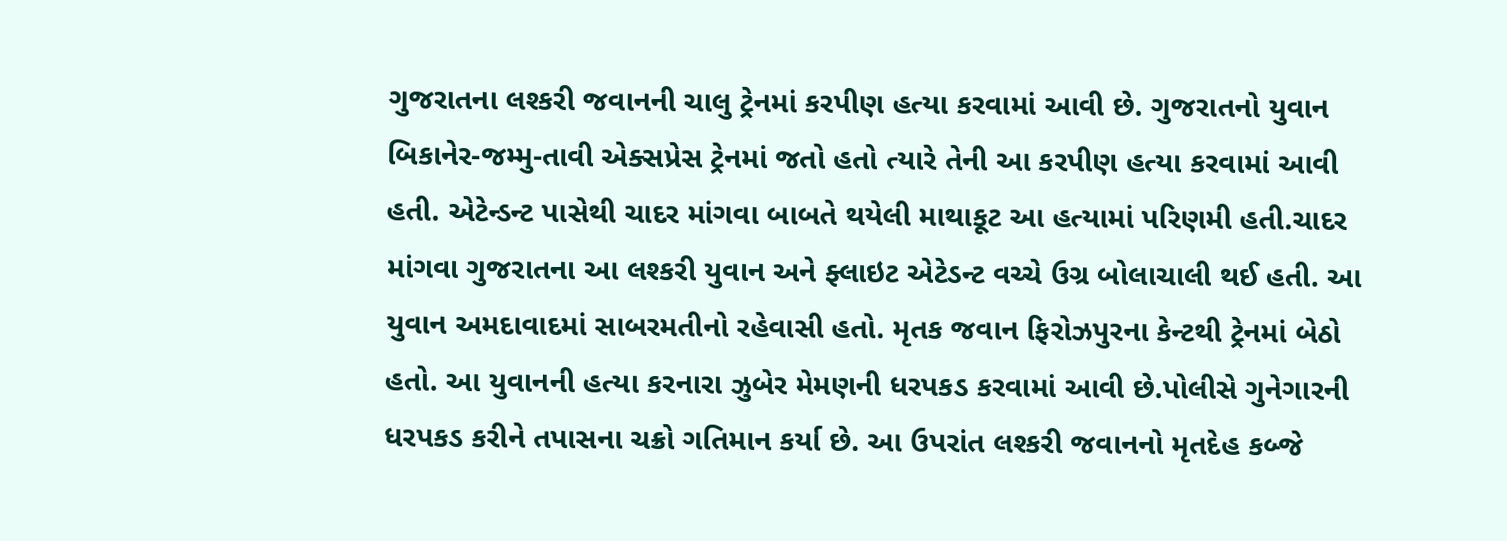ગુજરાતના લશ્કરી જવાનની ચાલુ ટ્રેનમાં કરપીણ હત્યા કરવામાં આવી છે. ગુજરાતનો યુવાન બિકાનેર-જમ્મુ-તાવી એક્સપ્રેસ ટ્રેનમાં જતો હતો ત્યારે તેની આ કરપીણ હત્યા કરવામાં આવી હતી. એટેન્ડન્ટ પાસેથી ચાદર માંગવા બાબતે થયેલી માથાકૂટ આ હત્યામાં પરિણમી હતી.ચાદર માંગવા ગુજરાતના આ લશ્કરી યુવાન અને ફ્લાઇટ એટેડન્ટ વચ્ચે ઉગ્ર બોલાચાલી થઈ હતી. આ યુવાન અમદાવાદમાં સાબરમતીનો રહેવાસી હતો. મૃતક જવાન ફિરોઝપુરના કેન્ટથી ટ્રેનમાં બેઠો હતો. આ યુવાનની હત્યા કરનારા ઝુબેર મેમણની ધરપકડ કરવામાં આવી છે.પોલીસે ગુનેગારની ધરપકડ કરીને તપાસના ચક્રો ગતિમાન કર્યા છે. આ ઉપરાંત લશ્કરી જવાનનો મૃતદેહ કબ્જે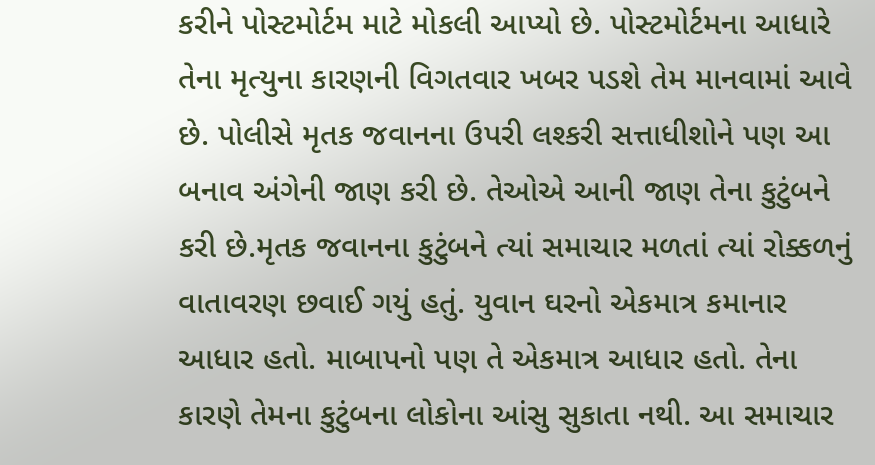કરીને પોસ્ટમોર્ટમ માટે મોકલી આપ્યો છે. પોસ્ટમોર્ટમના આધારે તેના મૃત્યુના કારણની વિગતવાર ખબર પડશે તેમ માનવામાં આવે છે. પોલીસે મૃતક જવાનના ઉપરી લશ્કરી સત્તાધીશોને પણ આ બનાવ અંગેની જાણ કરી છે. તેઓએ આની જાણ તેના કુટુંબને કરી છે.મૃતક જવાનના કુટુંબને ત્યાં સમાચાર મળતાં ત્યાં રોક્કળનું વાતાવરણ છવાઈ ગયું હતું. યુવાન ઘરનો એકમાત્ર કમાનાર આધાર હતો. માબાપનો પણ તે એકમાત્ર આધાર હતો. તેના કારણે તેમના કુટુંબના લોકોના આંસુ સુકાતા નથી. આ સમાચાર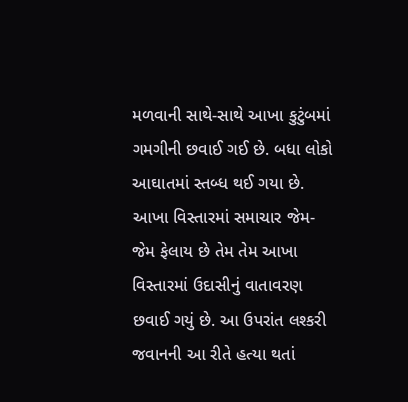મળવાની સાથે-સાથે આખા કુટુંબમાં ગમગીની છવાઈ ગઈ છે. બધા લોકો આઘાતમાં સ્તબ્ધ થઈ ગયા છે. આખા વિસ્તારમાં સમાચાર જેમ-જેમ ફેલાય છે તેમ તેમ આખા વિસ્તારમાં ઉદાસીનું વાતાવરણ છવાઈ ગયું છે. આ ઉપરાંત લશ્કરી જવાનની આ રીતે હત્યા થતાં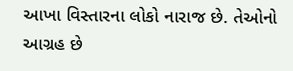આખા વિસ્તારના લોકો નારાજ છે. તેઓનો આગ્રહ છે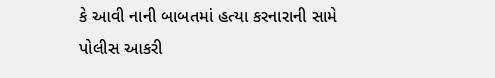કે આવી નાની બાબતમાં હત્યા કરનારાની સામે પોલીસ આકરી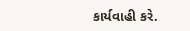કાર્યવાહી કરે.